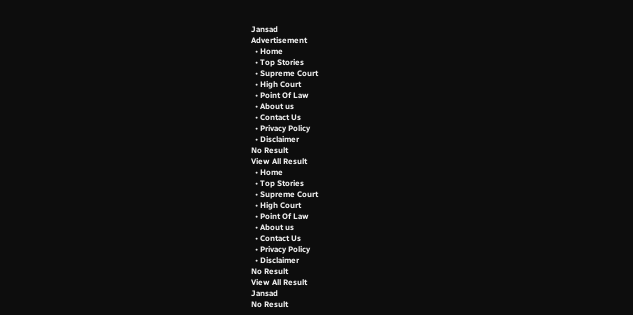Jansad
Advertisement
  • Home
  • Top Stories
  • Supreme Court
  • High Court
  • Point Of Law
  • About us
  • Contact Us
  • Privacy Policy
  • Disclaimer
No Result
View All Result
  • Home
  • Top Stories
  • Supreme Court
  • High Court
  • Point Of Law
  • About us
  • Contact Us
  • Privacy Policy
  • Disclaimer
No Result
View All Result
Jansad
No Result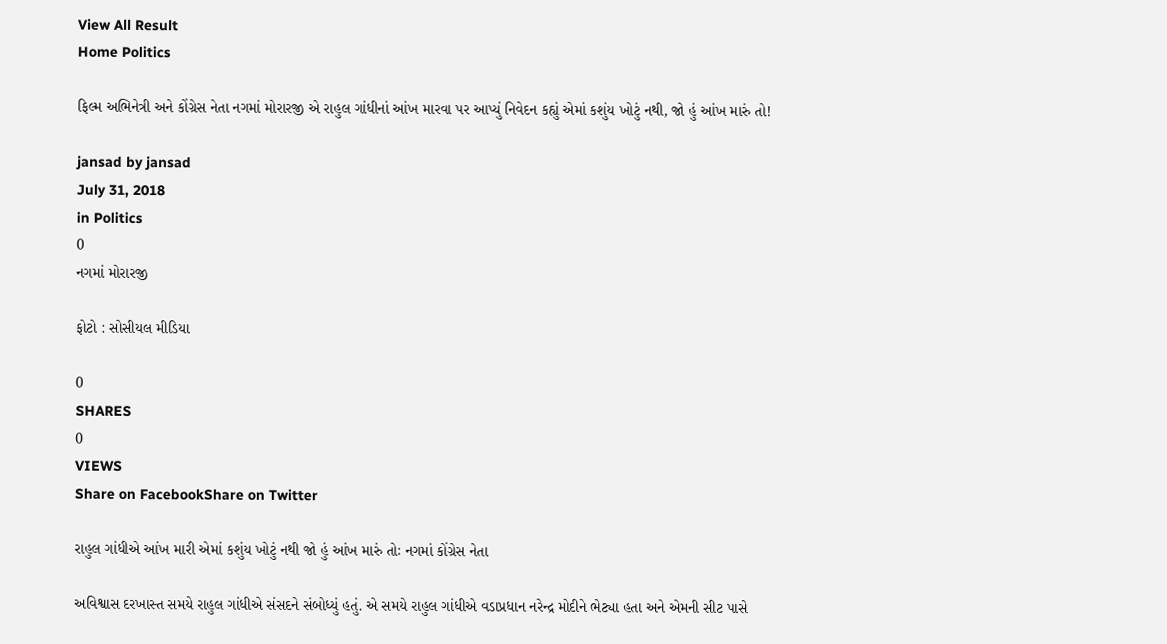View All Result
Home Politics

ફિલ્મ અભિનેત્રી અને કોંગ્રેસ નેતા નગમાં મોરારજી એ રાહુલ ગાંધીનાં આંખ મારવા પર આપ્યું નિવેદન કહ્યું એમાં કશુંય ખોટું નથી, જો હું આંખ મારું તો!

jansad by jansad
July 31, 2018
in Politics
0
નગમાં મોરારજી

ફોટો : સોસીયલ મીડિયા

0
SHARES
0
VIEWS
Share on FacebookShare on Twitter

રાહુલ ગાંધીએ આંખ મારી એમાં કશુંય ખોટું નથી જો હું આંખ મારું તોઃ નગમાં કોંગ્રેસ નેતા

અવિશ્વાસ દરખાસ્ત સમયે રાહુલ ગાંધીએ સંસદને સંબોધ્યું હતું. એ સમયે રાહુલ ગાંધીએ વડાપ્રધાન નરેન્દ્ર મોદીને ભેટ્યા હતા અને એમની સીટ પાસે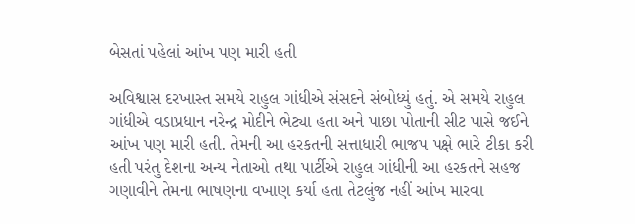બેસતાં પહેલાં આંખ પણ મારી હતી

અવિશ્વાસ દરખાસ્ત સમયે રાહુલ ગાંધીએ સંસદને સંબોધ્યું હતું. એ સમયે રાહુલ ગાંધીએ વડાપ્રધાન નરેન્દ્ર મોદીને ભેટ્યા હતા અને પાછા પોતાની સીટ પાસે જઈને આંખ પણ મારી હતી. તેમની આ હરકતની સત્તાધારી ભાજપ પક્ષે ભારે ટીકા કરી હતી પરંતુ દેશના અન્ય નેતાઓ તથા પાર્ટીએ રાહુલ ગાંધીની આ હરકતને સહજ ગણાવીને તેમના ભાષણના વખાણ કર્યા હતા તેટલુંજ નહીં આંખ મારવા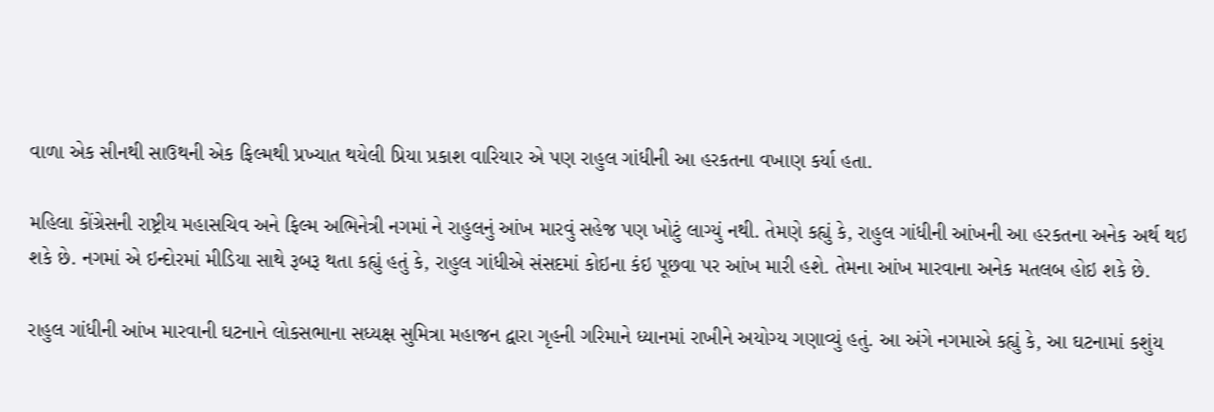વાળા એક સીનથી સાઉથની એક ફિલ્મથી પ્રખ્યાત થયેલી પ્રિયા પ્રકાશ વારિયાર એ પણ રાહુલ ગાંધીની આ હરકતના વખાણ કર્યા હતા.

મહિલા કોંગ્રેસની રાષ્ટ્રીય મહાસચિવ અને ફિલ્મ અભિનેત્રી નગમાં ને રાહુલનું આંખ મારવું સહેજ પણ ખોટું લાગ્યું નથી. તેમણે કહ્યું કે, રાહુલ ગાંધીની આંખની આ હરકતના અનેક અર્થ થઇ શકે છે. નગમાં એ ઇન્દોરમાં મીડિયા સાથે રૂબરૂ થતા કહ્યું હતું કે, રાહુલ ગાંધીએ સંસદમાં કોઇના કંઇ પૂછવા પર આંખ મારી હશે. તેમના આંખ મારવાના અનેક મતલબ હોઇ શકે છે.

રાહુલ ગાંધીની આંખ મારવાની ઘટનાને લોકસભાના સધ્યક્ષ સુમિત્રા મહાજન દ્વારા ગૃહની ગરિમાને ધ્યાનમાં રાખીને અયોગ્ય ગણાવ્યું હતું. આ અંગે નગમાએ કહ્યું કે, આ ઘટનામાં કશુંય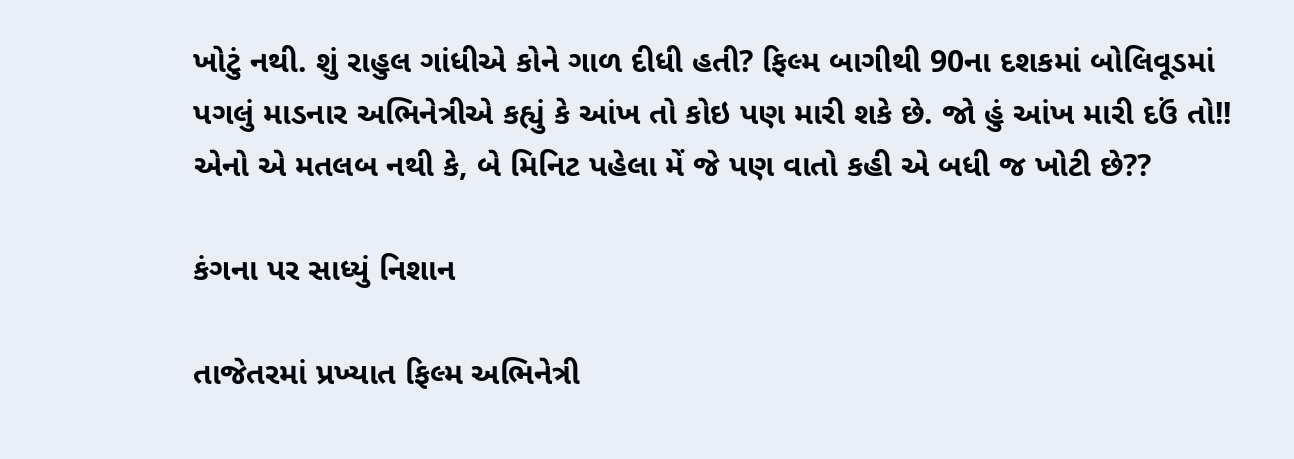ખોટું નથી. શું રાહુલ ગાંધીએ કોને ગાળ દીધી હતી? ફિલ્મ બાગીથી 90ના દશકમાં બોલિવૂડમાં પગલું માડનાર અભિનેત્રીએ કહ્યું કે આંખ તો કોઇ પણ મારી શકે છે. જો હું આંખ મારી દઉં તો!! એનો એ મતલબ નથી કે, બે મિનિટ પહેલા મેં જે પણ વાતો કહી એ બધી જ ખોટી છે??

કંગના પર સાધ્યું નિશાન

તાજેતરમાં પ્રખ્યાત ફિલ્મ અભિનેત્રી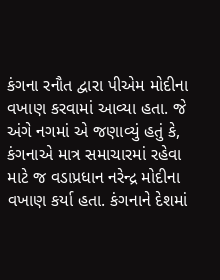કંગના રનૌત દ્વારા પીએમ મોદીના વખાણ કરવામાં આવ્યા હતા. જે અંગે નગમાં એ જણાવ્યું હતું કે, કંગનાએ માત્ર સમાચારમાં રહેવા માટે જ વડાપ્રધાન નરેન્દ્ર મોદીના વખાણ કર્યા હતા. કંગનાને દેશમાં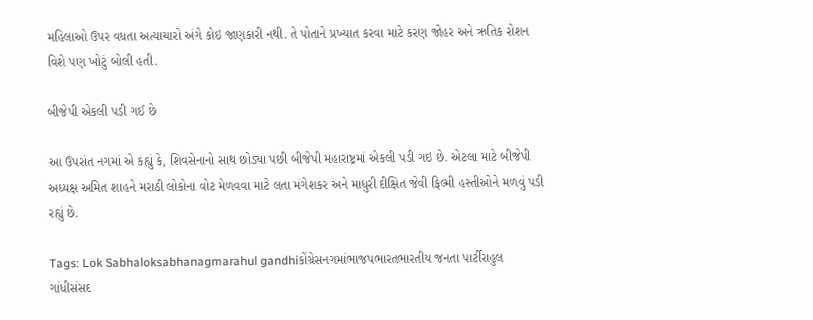મહિલાઓ ઉપર વધતા અત્યાચારો અંગે કોઇ જાણકારી નથી. તે પોતાને પ્રખ્યાત કરવા માટે કરણ જોહર અને ઋતિક રોશન વિશે પણ ખોટું બોલી હતી.

બીજેપી એકલી પડી ગઈ છે

આ ઉપરાંત નગમાં એ કહ્યું કે, શિવસેનાનો સાથ છોડ્યા પછી બીજેપી મહારાષ્ટ્રમાં એકલી પડી ગઇ છે. એટલા માટે બીજેપી અધ્યક્ષ અમિત શાહને મરાઠી લોકોના વોટ મેળવવા માટે લતા મંગેશકર અને માધુરી દીક્ષિત જેવી ફિલ્મી હસ્તીઓને મળવું પડી રહ્યું છે.

Tags: Lok Sabhaloksabhanagmarahul gandhiકોંગ્રેસનગમાંભાજપભારતભારતીય જનતા પાર્ટીરાહુલ ગાંધીસંસદ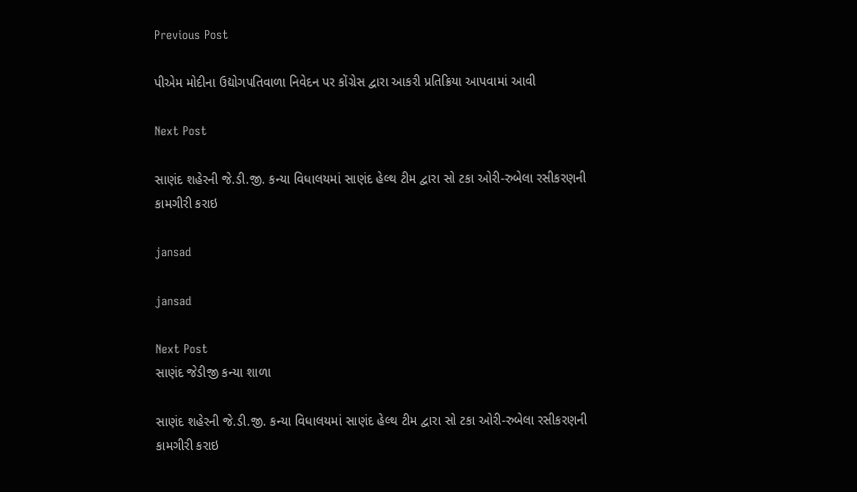Previous Post

પીએમ મોદીના ઉદ્યોગપતિવાળા નિવેદન પર કોંગ્રેસ દ્વારા આકરી પ્રતિક્રિયા આપવામાં આવી

Next Post

સાણંદ શહેરની જે.ડી.જી. કન્યા વિધાલયમાં સાણંદ હેલ્થ ટીમ દ્વારા સો ટકા ઓરી-રુબેલા રસીકરણની કામગીરી કરાઇ

jansad

jansad

Next Post
સાણંદ જેડીજી કન્યા શાળા

સાણંદ શહેરની જે.ડી.જી. કન્યા વિધાલયમાં સાણંદ હેલ્થ ટીમ દ્વારા સો ટકા ઓરી-રુબેલા રસીકરણની કામગીરી કરાઇ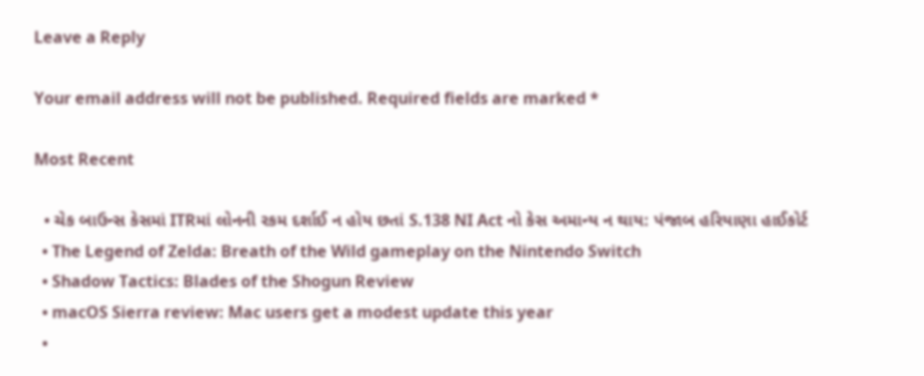Leave a Reply

Your email address will not be published. Required fields are marked *

Most Recent

  • ચેક બાઉન્સ કેસમાં ITRમાં લોનની રકમ દર્શાઈ ન હોય છતાં S.138 NI Act નો કેસ અમાન્ય ન થાય: પંજાબ હરિયાણા હાઈકોર્ટ
  • The Legend of Zelda: Breath of the Wild gameplay on the Nintendo Switch
  • Shadow Tactics: Blades of the Shogun Review
  • macOS Sierra review: Mac users get a modest update this year
  •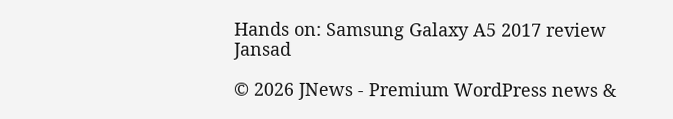Hands on: Samsung Galaxy A5 2017 review
Jansad

© 2026 JNews - Premium WordPress news &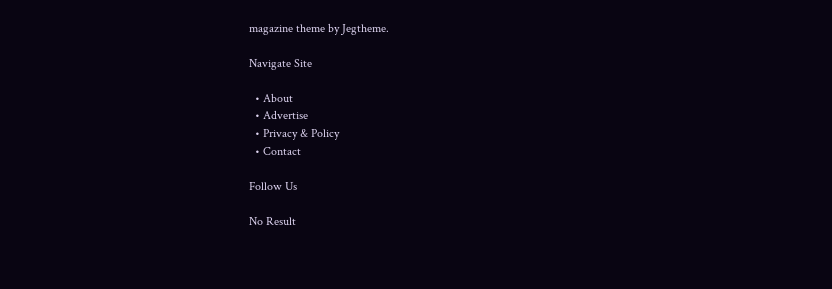magazine theme by Jegtheme.

Navigate Site

  • About
  • Advertise
  • Privacy & Policy
  • Contact

Follow Us

No Result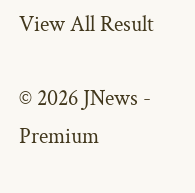View All Result

© 2026 JNews - Premium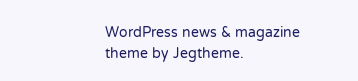WordPress news & magazine theme by Jegtheme.